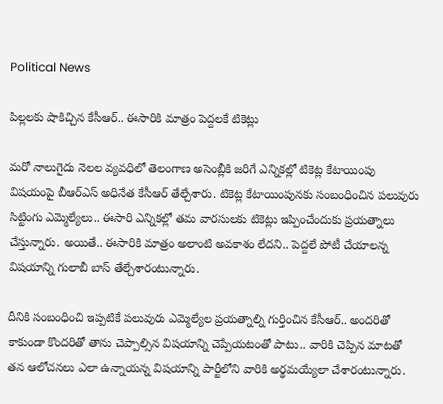Political News

పిల్లలకు షాకిచ్చిన కేసీఆర్.. ఈసారికి మాత్రం పెద్దలకే టికెట్లు

మరో నాలుగైదు నెలల వ్యవధిలో తెలంగాణ అసెంబ్లీకి జరిగే ఎన్నికల్లో టికెట్ల కేటాయింపు విషయంపై బీఆర్ఎస్ అధినేత కేసీఆర్ తేల్చేశారు. టికెట్ల కేటాయింపునకు సంబంధించిన పలువురు సిట్టింగు ఎమ్మెల్యేలు.. ఈసారి ఎన్నికల్లో తమ వారసులకు టికెట్లు ఇప్పించేందుకు ప్రయత్నాలు చేస్తున్నారు. అయితే.. ఈసారికి మాత్రం అలాంటి అవకాశం లేదని.. పెద్దలే పోటీ చేయాలన్న విషయాన్ని గులాబీ బాస్ తేల్చేశారంటున్నారు.

దీనికి సంబంధించి ఇప్పటికే పలువురు ఎమ్మెల్యేల ప్రయత్నాల్ని గుర్తించిన కేసీఆర్.. అందరితో కాకుండా కొందరితో తాను చెప్పాల్సిన విషయాన్ని చెప్పేయటంతో పాటు.. వారికి చెప్పిన మాటతో తన ఆలోచనలు ఎలా ఉన్నాయన్న విషయాన్ని పార్టీలోని వారికి అర్థమయ్యేలా చేశారంటున్నారు.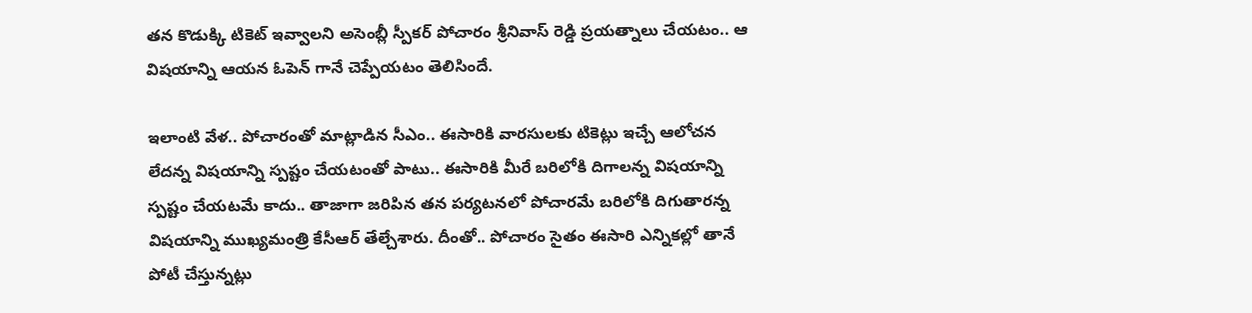తన కొడుక్కి టికెట్ ఇవ్వాలని అసెంబ్లీ స్పీకర్ పోచారం శ్రీనివాస్ రెడ్డి ప్రయత్నాలు చేయటం.. ఆ విషయాన్ని ఆయన ఓపెన్ గానే చెప్పేయటం తెలిసిందే.

ఇలాంటి వేళ.. పోచారంతో మాట్లాడిన సీఎం.. ఈసారికి వారసులకు టికెట్లు ఇచ్చే ఆలోచన లేదన్న విషయాన్ని స్పష్టం చేయటంతో పాటు.. ఈసారికి మీరే బరిలోకి దిగాలన్న విషయాన్ని స్పష్టం చేయటమే కాదు.. తాజాగా జరిపిన తన పర్యటనలో పోచారమే బరిలోకి దిగుతారన్న విషయాన్ని ముఖ్యమంత్రి కేసీఆర్ తేల్చేశారు. దీంతో.. పోచారం సైతం ఈసారి ఎన్నికల్లో తానే పోటీ చేస్తున్నట్లు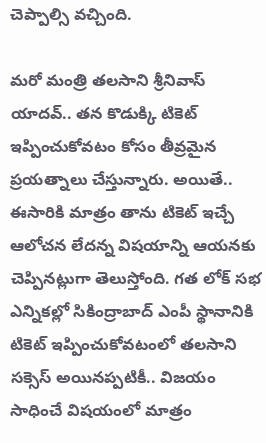చెప్పాల్సి వచ్చింది.

మరో మంత్రి తలసాని శ్రీనివాస్ యాదవ్.. తన కొడుక్కి టికెట్ ఇప్పించుకోవటం కోసం తీవ్రమైన ప్రయత్నాలు చేస్తున్నారు. అయితే.. ఈసారికి మాత్రం తాను టికెట్ ఇచ్చే ఆలోచన లేదన్న విషయాన్ని ఆయనకు చెప్పినట్లుగా తెలుస్తోంది. గత లోక్ సభ ఎన్నికల్లో సికింద్రాబాద్ ఎంపీ స్థానానికి టికెట్ ఇప్పించుకోవటంలో తలసాని సక్సెస్ అయినప్పటికీ.. విజయం సాధించే విషయంలో మాత్రం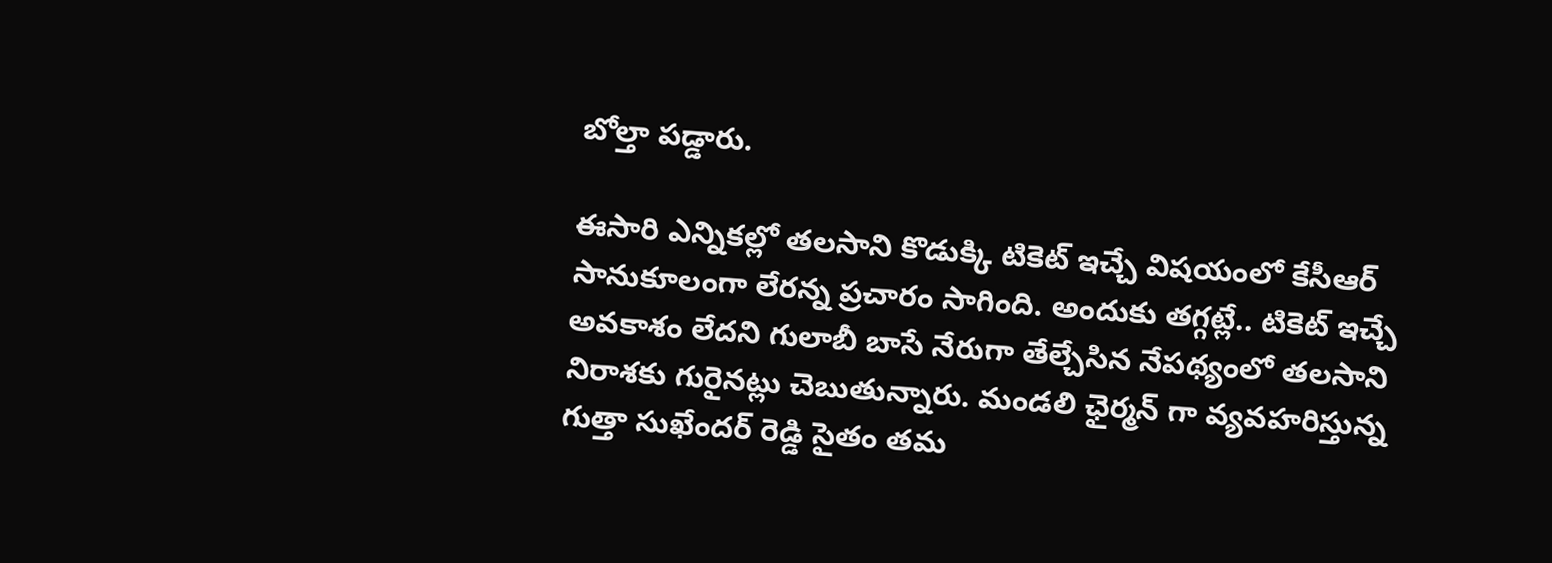బోల్తా పడ్డారు.

ఈసారి ఎన్నికల్లో తలసాని కొడుక్కి టికెట్ ఇచ్చే విషయంలో కేసీఆర్ సానుకూలంగా లేరన్న ప్రచారం సాగింది. అందుకు తగ్గట్లే.. టికెట్ ఇచ్చే అవకాశం లేదని గులాబీ బాసే నేరుగా తేల్చేసిన నేపథ్యంలో తలసాని నిరాశకు గురైనట్లు చెబుతున్నారు. మండలి ఛైర్మన్ గా వ్యవహరిస్తున్న గుత్తా సుఖేందర్ రెడ్డి సైతం తమ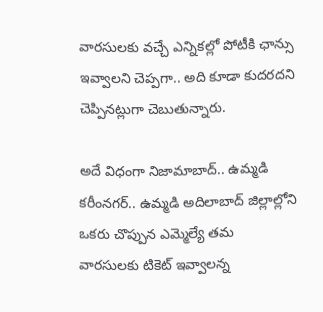వారసులకు వచ్చే ఎన్నికల్లో పోటీకి ఛాన్సు ఇవ్వాలని చెప్పగా.. అది కూడా కుదరదని చెప్పినట్లుగా చెబుతున్నారు.

అదే విధంగా నిజామాబాద్.. ఉమ్మడి కరీంనగర్.. ఉమ్మడి అదిలాబాద్ జిల్లాల్లోని ఒకరు చొప్పున ఎమ్మెల్యే తమ వారసులకు టికెట్ ఇవ్వాలన్న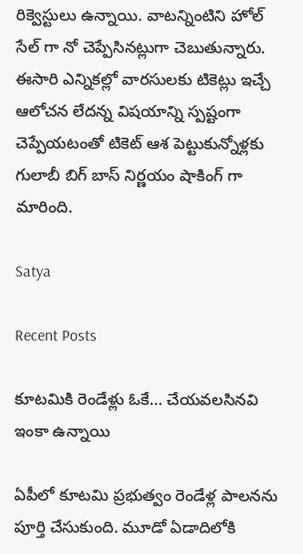రిక్వెస్టులు ఉన్నాయి. వాటన్నింటిని హోల్ సేల్ గా నో చెప్పేసినట్లుగా చెబుతున్నారు. ఈసారి ఎన్నికల్లో వారసులకు టికెట్లు ఇచ్చే ఆలోచన లేదన్న విషయాన్ని స్పష్టంగా చెప్పేయటంతో టికెట్ ఆశ పెట్టుకున్నోళ్లకు గులాబీ బిగ్ బాస్ నిర్ణయం షాకింగ్ గా మారింది.

Satya

Recent Posts

కూట‌మికి రెండేళ్లు ఓకే… చేయవలసినవి ఇంకా ఉన్నాయి

ఏపీలో కూట‌మి ప్ర‌భుత్వం రెండేళ్ల పాల‌న‌ను పూర్తి చేసుకుంది. మూడో ఏడాదిలోకి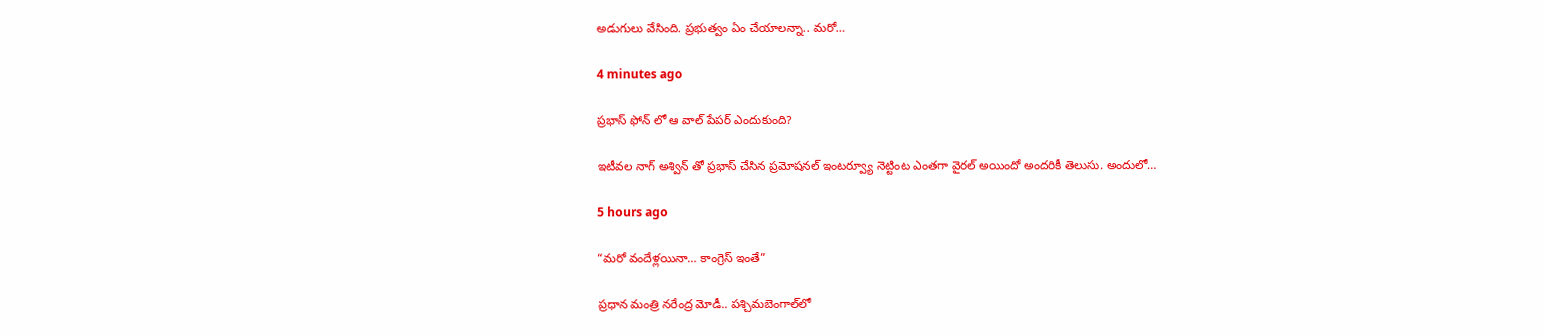అడుగులు వేసింది. ప్ర‌భుత్వం ఏం చేయాల‌న్నా.. మ‌రో…

4 minutes ago

ప్రభాస్ ఫోన్ లో ఆ వాల్ పేపర్ ఎందుకుంది?

ఇటీవల నాగ్ అశ్విన్ తో ప్రభాస్ చేసిన ప్రమోషనల్ ఇంటర్వ్యూ నెట్టింట ఎంతగా వైరల్ అయిందో అందరికీ తెలుసు. అందులో…

5 hours ago

“మ‌రో వందేళ్ల‌యినా… కాంగ్రెస్ ఇంతే”

ప్ర‌ధాన మంత్రి న‌రేంద్ర మోడీ.. ప‌శ్చిమ‌బెంగాల్‌లో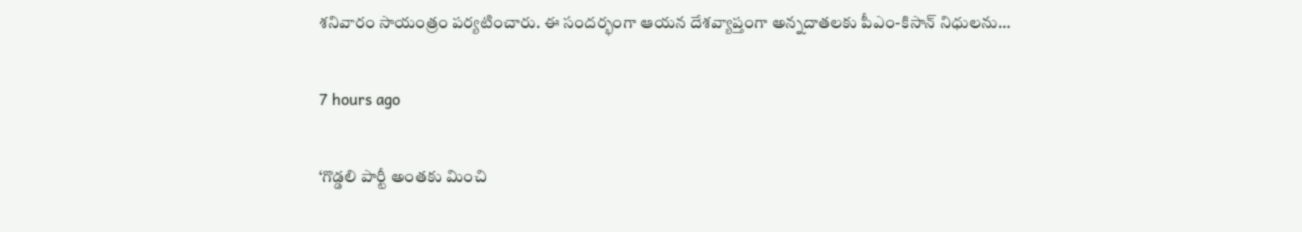శ‌నివారం సాయంత్రం ప‌ర్య‌టించారు. ఈ సంద‌ర్భంగా ఆయ‌న దేశ‌వ్యాప్తంగా అన్న‌దాత‌ల‌కు పీఎం-కిసాన్ నిధుల‌ను…

7 hours ago

‘గొడ్డ‌లి పార్టీ అంత‌కు మించి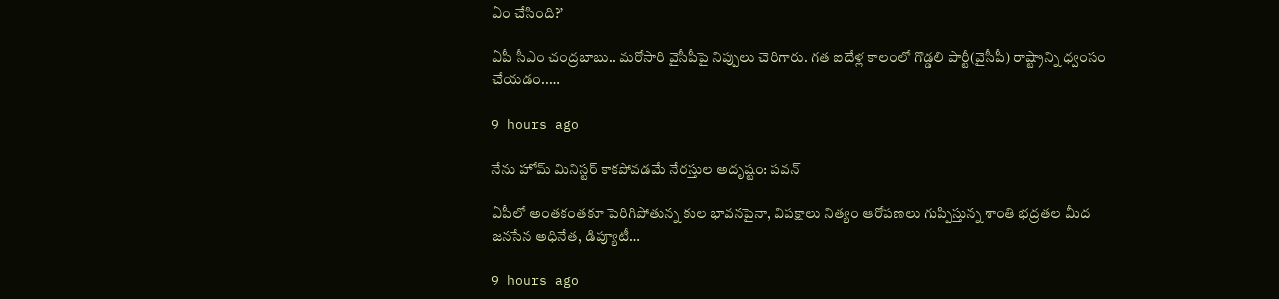ఏం చేసింది?’

ఏపీ సీఎం చంద్ర‌బాబు.. మ‌రోసారి వైసీపీపై నిప్పులు చెరిగారు. గ‌త ఐదేళ్ల కాలంలో గొడ్డ‌లి పార్టీ(వైసీపీ) రాష్ట్రాన్ని ధ్వంసం చేయ‌డం..…

9 hours ago

నేను హోమ్ మినిస్టర్ కాకపోవడమే నేరస్తుల అదృష్టం: పవన్

ఏపీలో అంతకంతకూ పెరిగిపోతున్న కుల భావనపైనా, విపక్షాలు నిత్యం ఆరోపణలు గుప్పిస్తున్న శాంతి భద్రతల మీద జనసేన అధినేత, డిప్యూటీ…

9 hours ago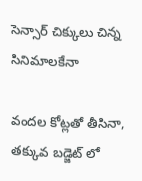సెన్సార్ చిక్కులు చిన్న సినిమాలకేనా

వందల కోట్లతో తీసినా, తక్కువ బడ్జెట్ లో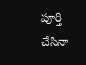పూర్తి చేసినా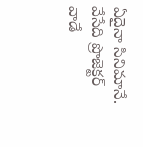ఏదైనా సినిమానే. వేసేది ప్రొజెక్టర్ వాడే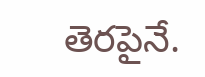తెరపైనే.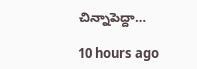చిన్నాపెద్దా…

10 hours ago